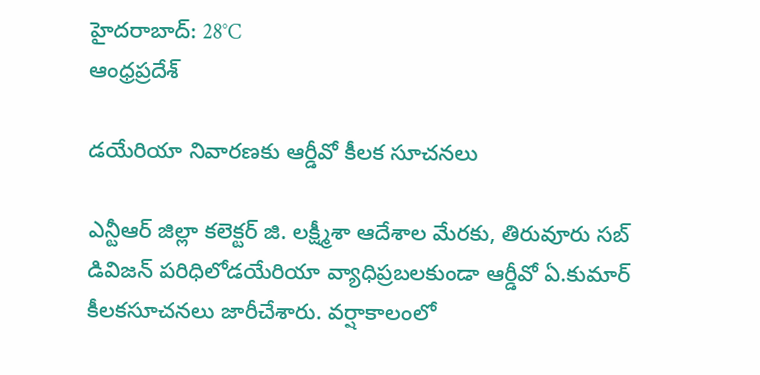హైదరాబాద్: 28°C
ఆంధ్రప్రదేశ్

డయేరియా నివారణకు ఆర్డీవో కీలక సూచనలు

ఎన్టీఆర్ జిల్లా కలెక్టర్ జి. లక్ష్మీశా ఆదేశాల మేరకు, తిరువూరు సబ్ డివిజన్ పరిధిలోడయేరియా వ్యాధిప్రబలకుండా ఆర్డీవో ఏ.కుమార్ కీలకసూచనలు జారీచేశారు. వర్షాకాలంలో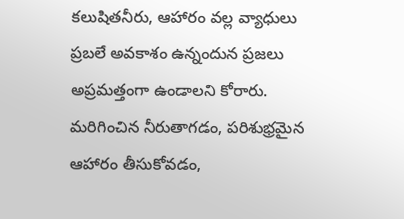కలుషితనీరు, ఆహారం వల్ల వ్యాధులు ప్రబలే అవకాశం ఉన్నందున ప్రజలు అప్రమత్తంగా ఉండాలని కోరారు. మరిగించిన నీరుతాగడం, పరిశుభ్రమైన ఆహారం తీసుకోవడం,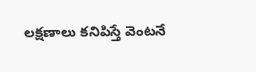లక్షణాలు కనిపిస్తే వెంటనే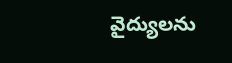వైద్యులను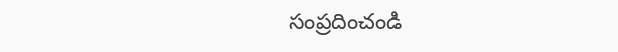సంప్రదించండి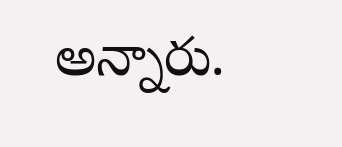అన్నారు.